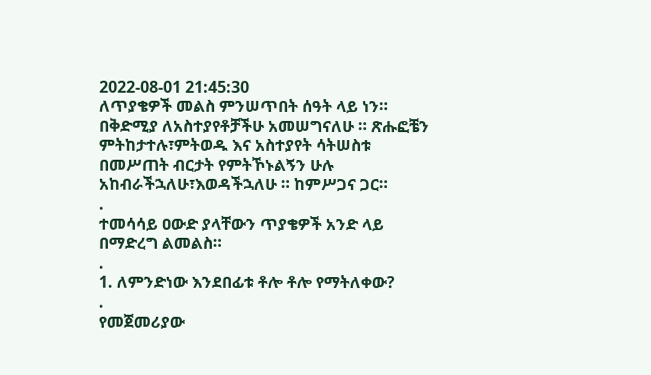2022-08-01 21:45:30
ለጥያቄዎች መልስ ምንሠጥበት ሰዓት ላይ ነን። በቅድሚያ ለአስተያየቶቻችሁ አመሠግናለሁ ። ጽሑፎቼን ምትከታተሉ፣ምትወዱ እና አስተያየት ሳትሠስቱ በመሥጠት ብርታት የምትኾኑልኝን ሁሉ አከብራችኋለሁ፣እወዳችኋለሁ ። ከምሥጋና ጋር።
.
ተመሳሳይ ዐውድ ያላቸውን ጥያቄዎች አንድ ላይ በማድረግ ልመልስ።
.
1. ለምንድነው እንደበፊቱ ቶሎ ቶሎ የማትለቀው?
.
የመጀመሪያው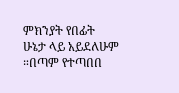ምክንያት የበፊት ሁኔታ ላይ አይደለሁም ።በጣም የተጣበበ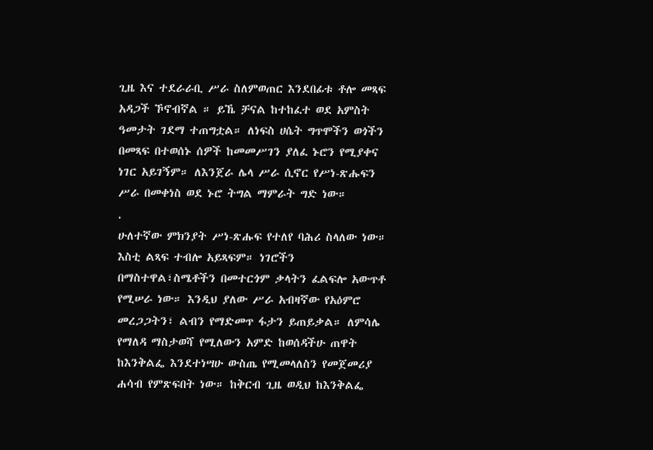ጊዜ እና ተደራራቢ ሥራ ስለምወጠር እንደበፊቱ ቶሎ መጻፍ አዳጋች ኾኖብኛል ። ይኼ ቻናል ከተከፈተ ወደ አምስት ዓመታት ገደማ ተጠግቷል። ለነፍስ ሀሴት ግጥሞችን ወጎችን በመጻፍ በተወሰኑ ሰዎች ከመመሥገን ያለፈ ኑሮን የሚያቀና ነገር አይገኝም። ለእንጀራ ሌላ ሥራ ሲኖር የሥነ-ጽሑፍን ሥራ በመቀነስ ወደ ኑሮ ትግል ማምራት ግድ ነው።
.
ሁለተኛው ምክንያት ሥነ-ጽሑፍ የተለየ ባሕሪ ስላለው ነው። እስቲ ልጻፍ ተብሎ አይጻፍም። ነገሮችን በማስተዋል፣ስሜቶችን በመተርጎም ቃላትን ፈልፍሎ አውጥቶ የሚሠራ ነው። እንዲህ ያለው ሥራ አብዛኛው የአዕምሮ መረጋጋትን፣ ልብን የማድመጥ ፋታን ይጠይቃል። ለምሳሌ የማለዳ ማስታወሻ የሚለውን አምድ ከወሰዳችሁ ጠዋት ከእንቅልፌ እንደተነሣሁ ውስጤ የሚመላለስን የመጀመሪያ ሐሳብ የምጽፍበት ነው። ከቅርብ ጊዜ ወዲህ ከእንቅልፌ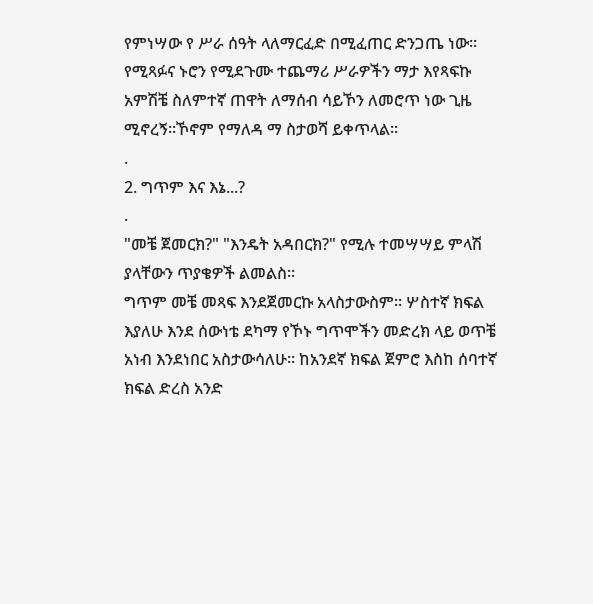የምነሣው የ ሥራ ሰዓት ላለማርፈድ በሚፈጠር ድንጋጤ ነው። የሚጻፉና ኑሮን የሚደጉሙ ተጨማሪ ሥራዎችን ማታ እየጻፍኩ አምሽቼ ስለምተኛ ጠዋት ለማሰብ ሳይኾን ለመሮጥ ነው ጊዜ ሚኖረኝ።ኾኖም የማለዳ ማ ስታወሻ ይቀጥላል።
.
2. ግጥም እና እኔ...?
.
"መቼ ጀመርክ?" "እንዴት አዳበርክ?" የሚሉ ተመሣሣይ ምላሽ ያላቸውን ጥያቄዎች ልመልስ።
ግጥም መቼ መጻፍ እንደጀመርኩ አላስታውስም። ሦስተኛ ክፍል እያለሁ እንደ ሰውነቴ ደካማ የኾኑ ግጥሞችን መድረክ ላይ ወጥቼ አነብ እንደነበር አስታውሳለሁ። ከአንደኛ ክፍል ጀምሮ እስከ ሰባተኛ ክፍል ድረስ አንድ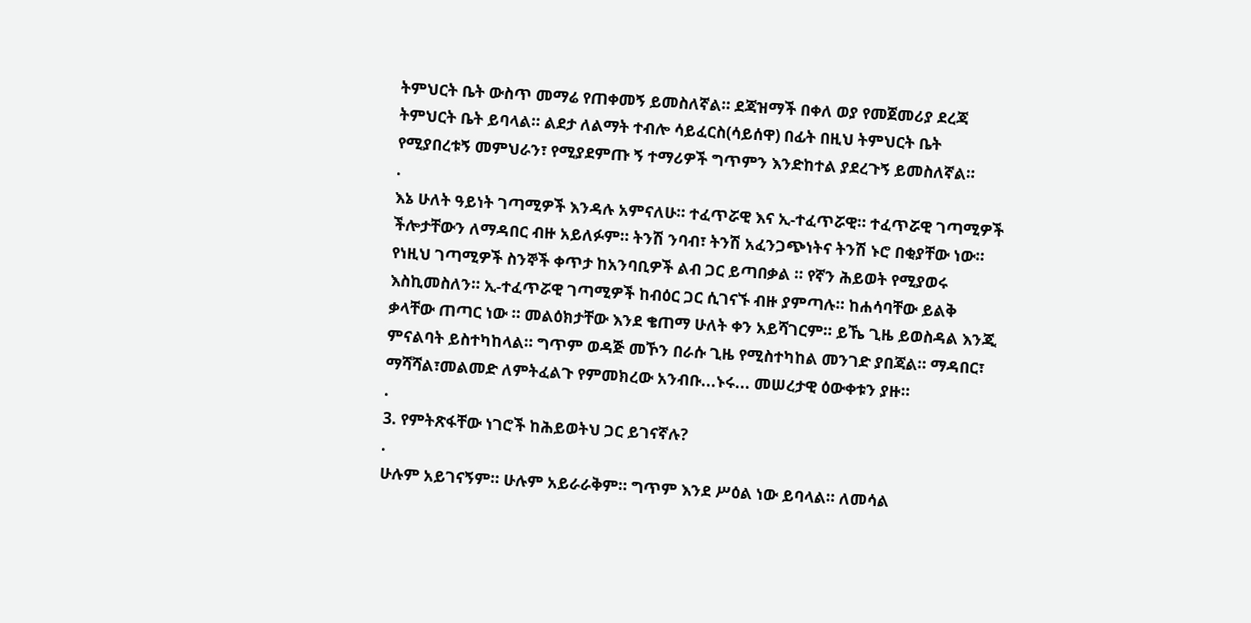ትምህርት ቤት ውስጥ መማሬ የጠቀመኝ ይመስለኛል። ደጃዝማች በቀለ ወያ የመጀመሪያ ደረጃ ትምህርት ቤት ይባላል። ልደታ ለልማት ተብሎ ሳይፈርስ(ሳይሰዋ) በፊት በዚህ ትምህርት ቤት የሚያበረቱኝ መምህራን፣ የሚያደምጡ ኝ ተማሪዎች ግጥምን እንድከተል ያደረጉኝ ይመስለኛል።
.
እኔ ሁለት ዓይነት ገጣሚዎች እንዳሉ አምናለሁ። ተፈጥሯዊ እና ኢ-ተፈጥሯዊ። ተፈጥሯዊ ገጣሚዎች ችሎታቸውን ለማዳበር ብዙ አይለፉም። ትንሽ ንባብ፣ ትንሽ አፈንጋጭነትና ትንሽ ኑሮ በቂያቸው ነው። የነዚህ ገጣሚዎች ስንኞች ቀጥታ ከአንባቢዎች ልብ ጋር ይጣበቃል ። የኛን ሕይወት የሚያወሩ እስኪመስለን። ኢ-ተፈጥሯዊ ገጣሚዎች ከብዕር ጋር ሲገናኙ ብዙ ያምጣሉ። ከሐሳባቸው ይልቅ ቃላቸው ጠጣር ነው ። መልዕክታቸው እንደ ቄጠማ ሁለት ቀን አይሻገርም። ይኼ ጊዜ ይወስዳል እንጂ ምናልባት ይስተካከላል። ግጥም ወዳጅ መኾን በራሱ ጊዜ የሚስተካከል መንገድ ያበጃል። ማዳበር፣ ማሻሻል፣መልመድ ለምትፈልጉ የምመክረው አንብቡ...ኑሩ... መሠረታዊ ዕውቀቱን ያዙ።
.
3. የምትጽፋቸው ነገሮች ከሕይወትህ ጋር ይገናኛሉ?
.
ሁሉም አይገናኝም። ሁሉም አይራራቅም። ግጥም እንደ ሥዕል ነው ይባላል። ለመሳል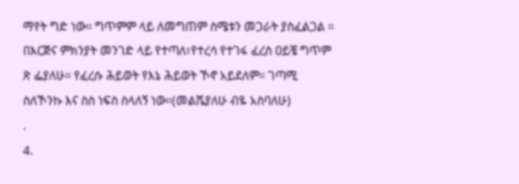ማየት ግድ ነው። ግጥምም ላይ ለመግጠም ስሜቱን መጋራት ያስፈልጋል ። በእርጅና ምክንያት መንገድ ላይ የተጣለ፣የተረሳ የተገፋ ፈረስ ዐይቼ ግጥም ጽ ፌያለሁ። የፈረሱ ሕይወት የእኔ ሕይወት ኾኖ አይደለም። ገጣሚ ስለኾንኩ እና ስስ ነፍስ ስላለኝ ነው።(መልሼያለሁ ብዬ አስባለሁ)
.
4.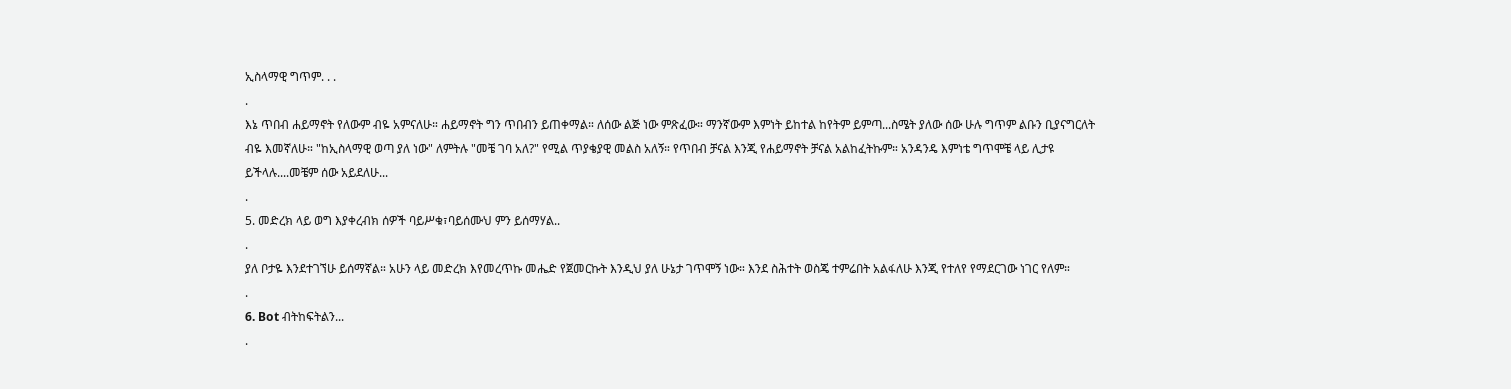ኢስላማዊ ግጥም. . .
.
እኔ ጥበብ ሐይማኖት የለውም ብዬ አምናለሁ። ሐይማኖት ግን ጥበብን ይጠቀማል። ለሰው ልጅ ነው ምጽፈው። ማንኛውም እምነት ይከተል ከየትም ይምጣ...ስሜት ያለው ሰው ሁሉ ግጥም ልቡን ቢያናግርለት ብዬ እመኛለሁ። "ከኢስላማዊ ወጣ ያለ ነው" ለምትሉ "መቼ ገባ አለ?" የሚል ጥያቄያዊ መልስ አለኝ። የጥበብ ቻናል እንጂ የሐይማኖት ቻናል አልከፈትኩም። አንዳንዴ እምነቴ ግጥሞቼ ላይ ሊታዩ ይችላሉ....መቼም ሰው አይደለሁ...
.
5. መድረክ ላይ ወግ እያቀረብክ ሰዎች ባይሥቁ፣ባይሰሙህ ምን ይሰማሃል..
.
ያለ ቦታዬ እንደተገኘሁ ይሰማኛል። አሁን ላይ መድረክ እየመረጥኩ መሔድ የጀመርኩት እንዲህ ያለ ሁኔታ ገጥሞኝ ነው። እንደ ስሕተት ወስጄ ተምሬበት አልፋለሁ እንጂ የተለየ የማደርገው ነገር የለም።
.
6. Bot ብትከፍትልን...
.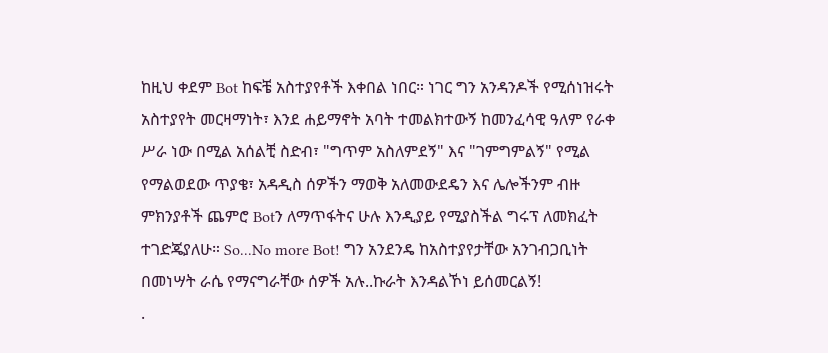ከዚህ ቀደም Bot ከፍቼ አስተያየቶች እቀበል ነበር። ነገር ግን አንዳንዶች የሚሰነዝሩት አስተያየት መርዛማነት፣ እንደ ሐይማኖት አባት ተመልክተውኝ ከመንፈሳዊ ዓለም የራቀ ሥራ ነው በሚል አሰልቺ ስድብ፣ "ግጥም አስለምደኝ" እና "ገምግምልኝ" የሚል የማልወደው ጥያቄ፣ አዳዲስ ሰዎችን ማወቅ አለመውደዴን እና ሌሎችንም ብዙ ምክንያቶች ጨምሮ Botን ለማጥፋትና ሁሉ እንዲያይ የሚያስችል ግሩፕ ለመክፈት ተገድጄያለሁ። So...No more Bot! ግን አንደንዴ ከአስተያየታቸው አንገብጋቢነት በመነሣት ራሴ የማናግራቸው ሰዎች አሉ..ኩራት እንዳልኾነ ይሰመርልኝ!
.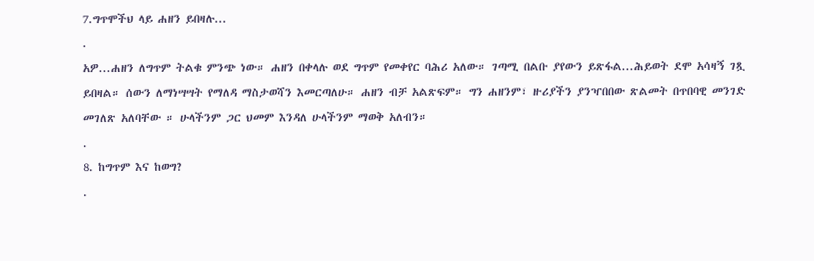7.ግጥሞችህ ላይ ሐዘን ይበዛሉ...
.
አዎ...ሐዘን ለግጥም ትልቁ ምንጭ ነው። ሐዘን በቀላሉ ወደ ግጥም የመቀየር ባሕሪ አለው። ገጣሚ በልቡ ያየውን ይጽፋል...ሕይወት ደሞ አሳዛኝ ገጿ ይበዛል። ሰውን ለማነሣሣት የማለዳ ማስታወሻን እመርጣለሁ። ሐዘን ብቻ አልጽፍም። ግን ሐዘንም፣ ዙሪያችን ያንዣበበው ጽልመት በጥበባዊ መንገድ መገለጽ አለባቸው ። ሁላችንም ጋር ህመም እንዳለ ሁላችንም ማወቅ አለብን።
.
8. ከግጥም እና ከወግ?
.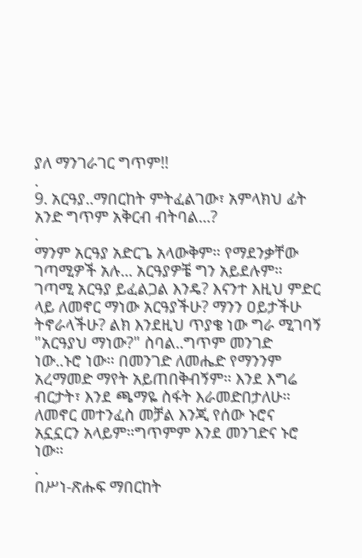ያለ ማንገራገር ግጥም!!
.
9. አርዓያ..ማበርከት ምትፈልገው፣ አምላክህ ፊት አንድ ግጥም አቅርብ ብትባል...?
.
ማንም አርዓያ አድርጌ አላውቅም። የማደንቃቸው ገጣሚዎች አሉ... አርዓያዎቼ ግን አይደሉም። ገጣሚ አርዓያ ይፈልጋል እንዴ? እናንተ እዚህ ምድር ላይ ለመኖር ማነው አርዓያችሁ? ማንን ዐይታችሁ ትኖራላችሁ? ልክ እንደዚህ ጥያቄ ነው ግራ ሚገባኝ "አርዓያህ ማነው?" ስባል..ግጥም መንገድ ነው..ኑሮ ነው። በመንገድ ለመሔድ የማንንም አረማመድ ማየት አይጠበቅብኝም። እንደ እግሬ ብርታት፣ እንደ ጫማዬ ስፋት እራመድበታለሁ። ለመኖር መተንፈስ መቻል እንጂ የሰው ኑሮና አኗኗርን አላይም።ግጥምም እንደ መንገድና ኑሮ ነው።
.
በሥነ-ጽሑፍ ማበርከት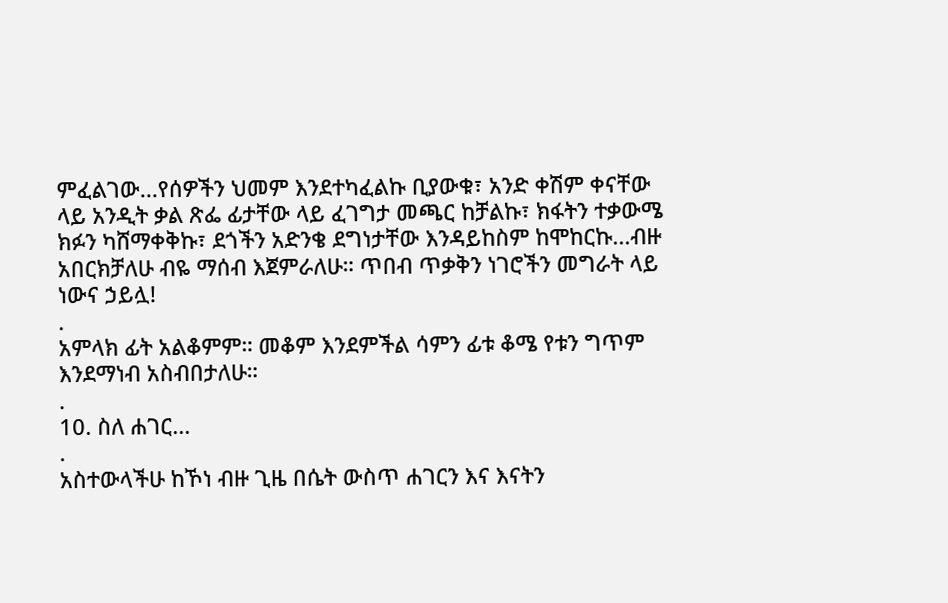ምፈልገው...የሰዎችን ህመም እንደተካፈልኩ ቢያውቁ፣ አንድ ቀሽም ቀናቸው ላይ አንዲት ቃል ጽፌ ፊታቸው ላይ ፈገግታ መጫር ከቻልኩ፣ ክፋትን ተቃውሜ ክፉን ካሸማቀቅኩ፣ ደጎችን አድንቄ ደግነታቸው እንዳይከስም ከሞከርኩ...ብዙ አበርክቻለሁ ብዬ ማሰብ እጀምራለሁ። ጥበብ ጥቃቅን ነገሮችን መግራት ላይ ነውና ኃይሏ!
.
አምላክ ፊት አልቆምም። መቆም እንደምችል ሳምን ፊቱ ቆሜ የቱን ግጥም እንደማነብ አስብበታለሁ።
.
10. ስለ ሐገር...
.
አስተውላችሁ ከኾነ ብዙ ጊዜ በሴት ውስጥ ሐገርን እና እናትን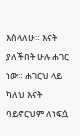እስላለሁ። እናት ያለችበት ሁሉ ሐገር ነው። ሐገርህ ላይ ካለህ እናት ባይኖርህም ለነፍሷ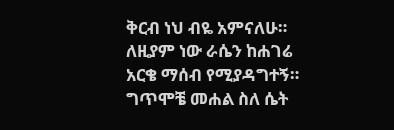ቅርብ ነህ ብዬ አምናለሁ። ለዚያም ነው ራሴን ከሐገሬ አርቄ ማሰብ የሚያዳግተኝ። ግጥሞቼ መሐል ስለ ሴት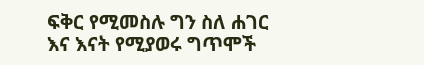ፍቅር የሚመስሉ ግን ስለ ሐገር እና እናት የሚያወሩ ግጥሞች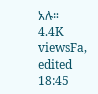አሉ።
4.4K viewsFa, edited 18:45